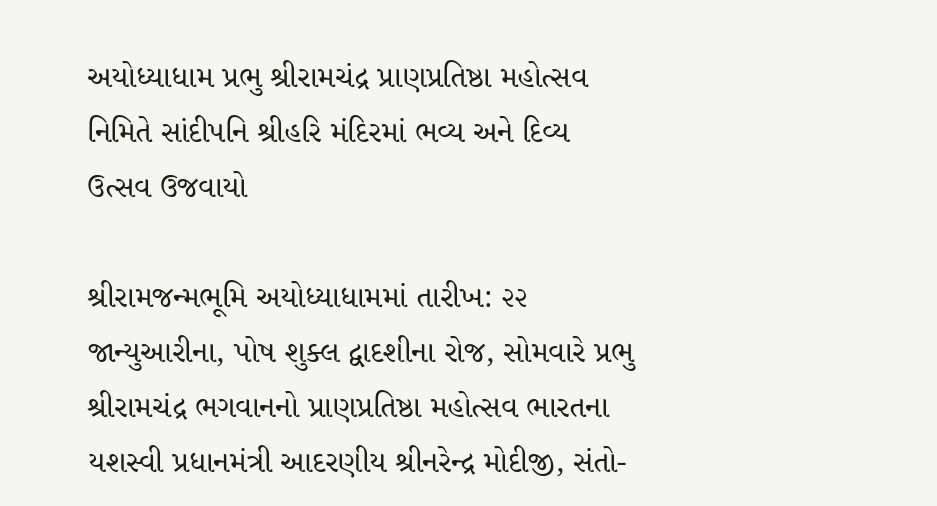અયોધ્યાધામ પ્રભુ શ્રીરામચંદ્ર પ્રાણપ્રતિષ્ઠા મહોત્સવ નિમિતે સાંદીપનિ શ્રીહરિ મંદિરમાં ભવ્ય અને દિવ્ય ઉત્સવ ઉજવાયો

શ્રીરામજન્મભૂમિ અયોધ્યાધામમાં તારીખ: ૨૨ જાન્યુઆરીના, પોષ શુક્લ દ્વાદશીના રોજ, સોમવારે પ્રભુ શ્રીરામચંદ્ર ભગવાનનો પ્રાણપ્રતિષ્ઠા મહોત્સવ ભારતના યશસ્વી પ્રધાનમંત્રી આદરણીય શ્રીનરેન્દ્ર મોદીજી, સંતો-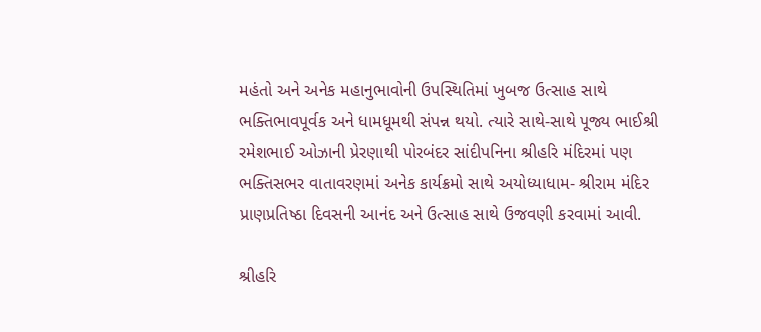મહંતો અને અનેક મહાનુભાવોની ઉપસ્થિતિમાં ખુબજ ઉત્સાહ સાથે ભક્તિભાવપૂર્વક અને ધામધૂમથી સંપન્ન થયો. ત્યારે સાથે-સાથે પૂજ્ય ભાઈશ્રી રમેશભાઈ ઓઝાની પ્રેરણાથી પોરબંદર સાંદીપનિના શ્રીહરિ મંદિરમાં પણ ભક્તિસભર વાતાવરણમાં અનેક કાર્યક્રમો સાથે અયોધ્યાધામ- શ્રીરામ મંદિર પ્રાણપ્રતિષ્ઠા દિવસની આનંદ અને ઉત્સાહ સાથે ઉજવણી કરવામાં આવી.

શ્રીહરિ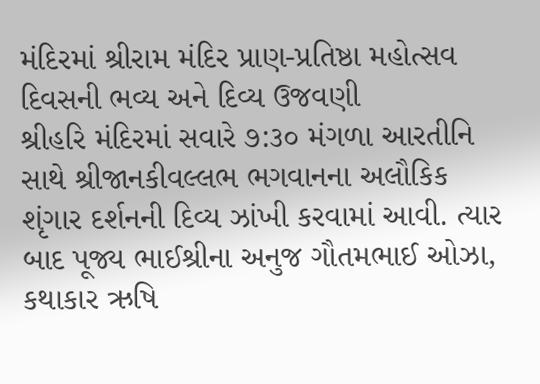મંદિરમાં શ્રીરામ મંદિર પ્રાણ-પ્રતિષ્ઠા મહોત્સવ દિવસની ભવ્ય અને દિવ્ય ઉજવણી
શ્રીહરિ મંદિરમાં સવારે ૭:૩૦ મંગળા આરતીનિ સાથે શ્રીજાનકીવલ્લભ ભગવાનના અલૌકિક શૃંગાર દર્શનની દિવ્ય ઝાંખી કરવામાં આવી. ત્યાર બાદ પૂજ્ય ભાઈશ્રીના અનુજ ગૌતમભાઈ ઓઝા, કથાકાર ઋષિ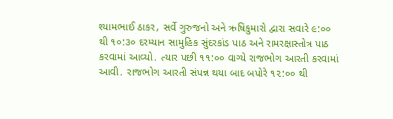શ્યામભાઈ ઠાકર, સર્વે ગુરુજનો અને ઋષિકુમારો દ્વારા સવારે ૯:૦૦ થી ૧૦:૩૦ દરમ્યાન સામુહિક સુંદરકાંડ પાઠ અને રામરક્ષાસ્તોત્ર પાઠ કરવામાં આવ્યો. ત્યાર પછી ૧૧:૦૦ વાગ્યે રાજભોગ આરતી કરવામાં આવી. રાજભોગ આરતી સંપન્ન થયા બાદ બપોરે ૧૨:૦૦ થી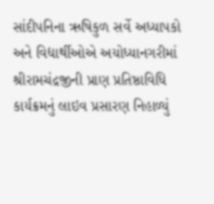સાંદીપનિના ઋષિકુળ સર્વે અધ્યાપકો અને વિદ્યાર્થીઓએ અયોધ્યાનગરીમાં શ્રીરામચંદ્રજીની પ્રાણ પ્રતિષ્ઠાવિધિ કાર્યક્રમનું લાઇવ પ્રસારણ નિહાળ્યું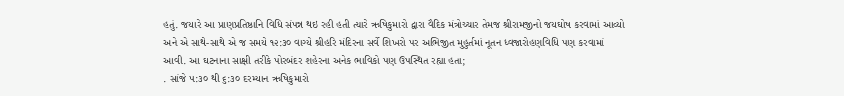હતું. જયારે આ પ્રાણપ્રતિષ્ઠાનિ વિધિ સંપન્ન થઇ રહી હતી ત્યારે ઋષિકુમારો દ્વારા વૈદિક મંત્રોચ્ચાર તેમજ શ્રીરામજીનો જયઘોષ કરવામાં આવ્યો અને એ સાથે-સાથે એ જ સમયે ૧૨:૩૦ વાગ્યે શ્રીહરિ મંદિરના સર્વે શિખરો પર અભિજીત મુહુર્તમાં નૂતન ધ્વજારોહણવિધિ પણ કરવામાં આવી. આ ઘટનાના સાક્ષી તરીકે પોરબંદર શહેરના અનેક ભાવિકો પણ ઉપસ્થિત રહ્યા હતા;
. સાંજે ૫:૩૦ થી ૬:૩૦ દરમ્યાન ઋષિકુમારો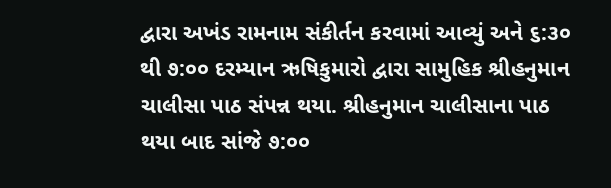દ્વારા અખંડ રામનામ સંકીર્તન કરવામાં આવ્યું અને ૬:૩૦ થી ૭:૦૦ દરમ્યાન ઋષિકુમારો દ્વારા સામુહિક શ્રીહનુમાન ચાલીસા પાઠ સંપન્ન થયા. શ્રીહનુમાન ચાલીસાના પાઠ થયા બાદ સાંજે ૭:૦૦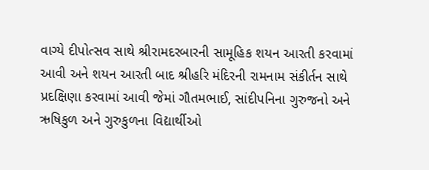વાગ્યે દીપોત્સવ સાથે શ્રીરામદરબારની સામૂહિક શયન આરતી કરવામાં આવી અને શયન આરતી બાદ શ્રીહરિ મંદિરની રામનામ સંકીર્તન સાથે પ્રદક્ષિણા કરવામાં આવી જેમાં ગૌતમભાઈ, સાંદીપનિના ગુરુજનો અને ઋષિકુળ અને ગુરુકુળના વિદ્યાર્થીઓ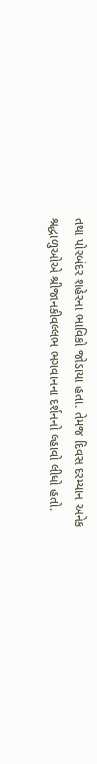તથા પોરબંદર શહેરના ભાવિકો જોડાયા હતા. તેમજ દિવસ દરમ્યાન અનેક શ્રદ્ધાળુઓએ શ્રીજાનકીવલ્લભ ભગવાનના દર્શનનો લ્હાવો લીધો હતો.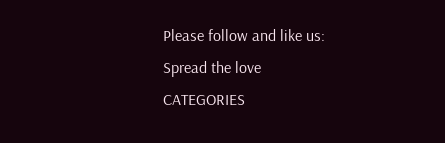Please follow and like us:
Spread the love
CATEGORIES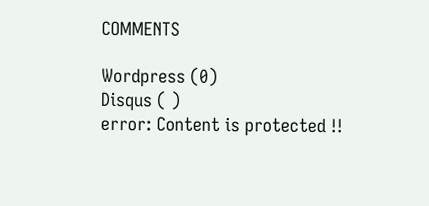COMMENTS

Wordpress (0)
Disqus ( )
error: Content is protected !!